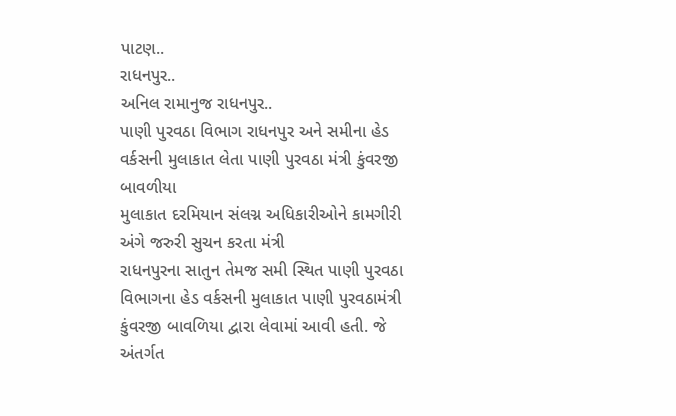પાટણ..
રાધનપુર..
અનિલ રામાનુજ રાધનપુર..
પાણી પુરવઠા વિભાગ રાધનપુર અને સમીના હેડ વર્કસની મુલાકાત લેતા પાણી પુરવઠા મંત્રી કુંવરજી બાવળીયા
મુલાકાત દરમિયાન સંલગ્ન અધિકારીઓને કામગીરી અંગે જરુરી સુચન કરતા મંત્રી
રાધનપુરના સાતુન તેમજ સમી સ્થિત પાણી પુરવઠા વિભાગના હેડ વર્કસની મુલાકાત પાણી પુરવઠામંત્રી કુંવરજી બાવળિયા દ્વારા લેવામાં આવી હતી. જે અંતર્ગત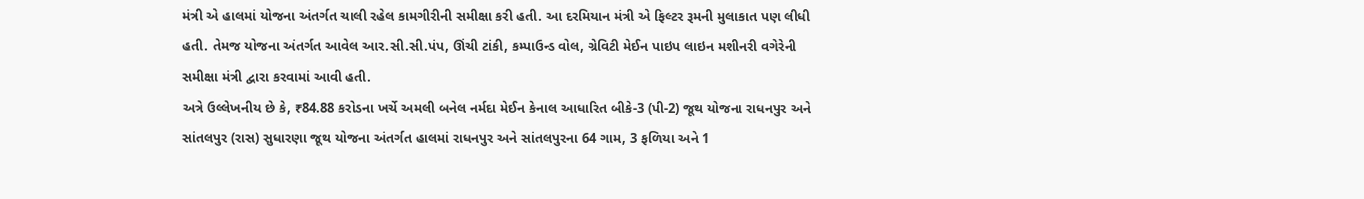મંત્રી એ હાલમાં યોજના અંતર્ગત ચાલી રહેલ કામગીરીની સમીક્ષા કરી હતી. આ દરમિયાન મંત્રી એ ફિલ્ટર રૂમની મુલાકાત પણ લીધી હતી. તેમજ યોજના અંતર્ગત આવેલ આર.સી.સી.પંપ, ઊંચી ટાંકી, કમ્પાઉન્ડ વોલ, ગ્રેવિટી મેઈન પાઇપ લાઇન મશીનરી વગેરેની સમીક્ષા મંત્રી દ્વારા કરવામાં આવી હતી.
અત્રે ઉલ્લેખનીય છે કે, ₹84.88 કરોડના ખર્ચે અમલી બનેલ નર્મદા મેઈન કેનાલ આધારિત બીકે-3 (પી-2) જૂથ યોજના રાધનપુર અને સાંતલપુર (રાસ) સુધારણા જૂથ યોજના અંતર્ગત હાલમાં રાધનપુર અને સાંતલપુરના 64 ગામ, 3 ફળિયા અને 1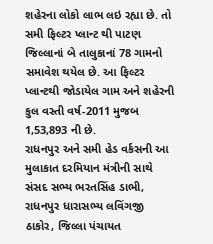શહેરના લોકો લાભ લઇ રહ્યા છે. તો સમી ફિલ્ટર પ્લાન્ટ થી પાટણ જિલ્લાનાં બે તાલુકાનાં 78 ગામનો સમાવેશ થયેલ છે. આ ફિલ્ટર પ્લાન્ટથી જોડાયેલ ગામ અને શહેરની કુલ વસ્તી વર્ષ-2011 મુજબ 1,53,893 ની છે.
રાધનપુર અને સમી હેડ વર્કસની આ મુલાકાત દરમિયાન મંત્રીની સાથે સંસદ સભ્ય ભરતસિંહ ડાભી, રાધનપુર ધારાસભ્ય લવિંગજી ઠાકોર, જિલ્લા પંચાયત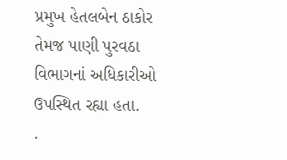પ્રમુખ હેતલબેન ઠાકોર તેમજ પાણી પુરવઠા વિભાગનાં અધિકારીઓ ઉપસ્થિત રહ્યા હતા.
.